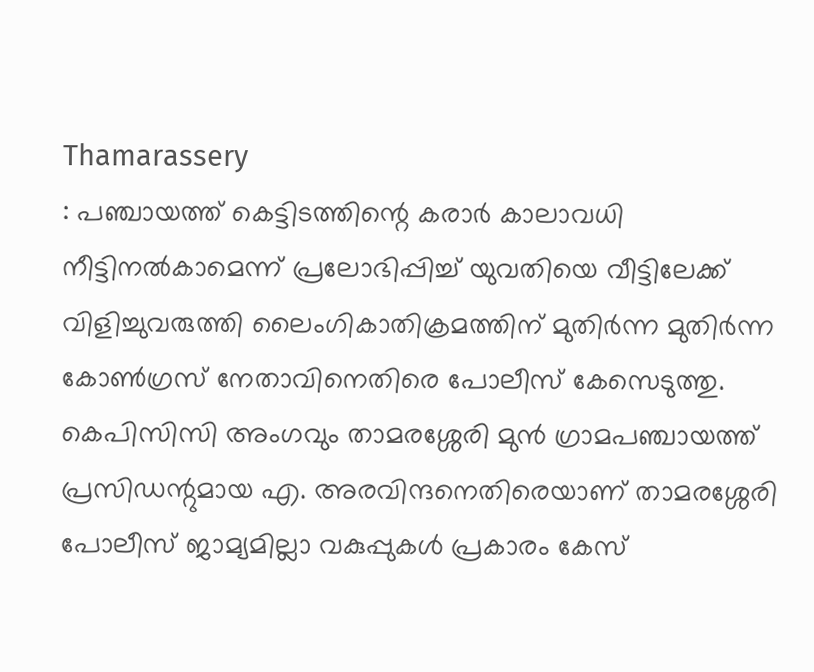Thamarassery
: പഞ്ചായത്ത് കെട്ടിടത്തിന്റെ കരാർ കാലാവധി നീട്ടിനൽകാമെന്ന് പ്രലോഭിപ്പിച്ച് യുവതിയെ വീട്ടിലേക്ക് വിളിച്ചുവരുത്തി ലൈംഗികാതിക്രമത്തിന് മുതിർന്ന മുതിർന്ന കോൺഗ്രസ് നേതാവിനെതിരെ പോലീസ് കേസെടുത്തു. കെപിസിസി അംഗവും താമരശ്ശേരി മുൻ ഗ്രാമപഞ്ചായത്ത് പ്രസിഡന്റുമായ എ. അരവിന്ദനെതിരെയാണ് താമരശ്ശേരി പോലീസ് ജാമ്യമില്ലാ വകുപ്പുകൾ പ്രകാരം കേസ്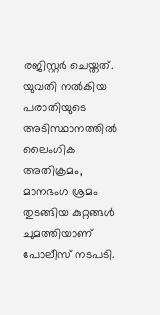രജിസ്റ്റർ ചെയ്തത്.
യുവതി നൽകിയ പരാതിയുടെ അടിസ്ഥാനത്തിൽ ലൈംഗിക അതിക്രമം, മാനഭംഗ ശ്രമം തുടങ്ങിയ കുറ്റങ്ങൾ ചുമത്തിയാണ് പോലീസ് നടപടി.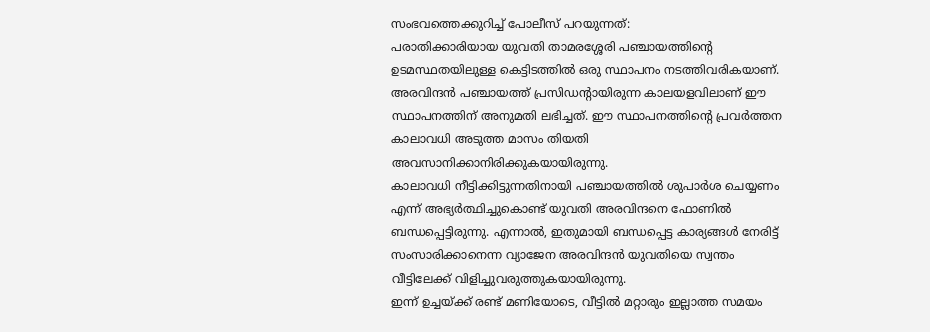സംഭവത്തെക്കുറിച്ച് പോലീസ് പറയുന്നത്:
പരാതിക്കാരിയായ യുവതി താമരശ്ശേരി പഞ്ചായത്തിന്റെ ഉടമസ്ഥതയിലുള്ള കെട്ടിടത്തിൽ ഒരു സ്ഥാപനം നടത്തിവരികയാണ്. അരവിന്ദൻ പഞ്ചായത്ത് പ്രസിഡന്റായിരുന്ന കാലയളവിലാണ് ഈ സ്ഥാപനത്തിന് അനുമതി ലഭിച്ചത്. ഈ സ്ഥാപനത്തിന്റെ പ്രവർത്തന കാലാവധി അടുത്ത മാസം തിയതി അവസാനിക്കാനിരിക്കുകയായിരുന്നു.
കാലാവധി നീട്ടിക്കിട്ടുന്നതിനായി പഞ്ചായത്തിൽ ശുപാർശ ചെയ്യണം എന്ന് അഭ്യർത്ഥിച്ചുകൊണ്ട് യുവതി അരവിന്ദനെ ഫോണിൽ ബന്ധപ്പെട്ടിരുന്നു. എന്നാൽ, ഇതുമായി ബന്ധപ്പെട്ട കാര്യങ്ങൾ നേരിട്ട് സംസാരിക്കാനെന്ന വ്യാജേന അരവിന്ദൻ യുവതിയെ സ്വന്തം വീട്ടിലേക്ക് വിളിച്ചുവരുത്തുകയായിരുന്നു.
ഇന്ന് ഉച്ചയ്ക്ക് രണ്ട് മണിയോടെ, വീട്ടിൽ മറ്റാരും ഇല്ലാത്ത സമയം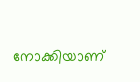നോക്കിയാണ്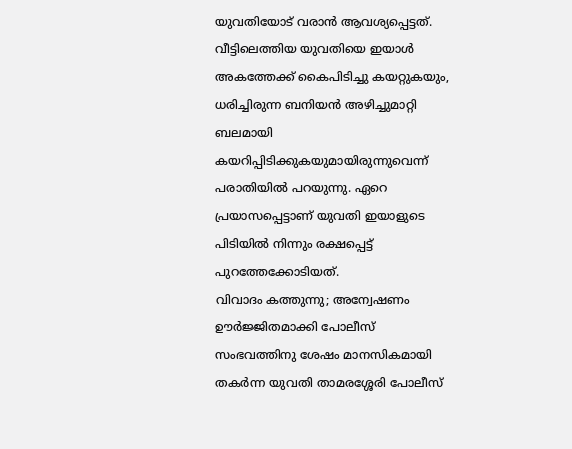യുവതിയോട് വരാൻ ആവശ്യപ്പെട്ടത്. വീട്ടിലെത്തിയ യുവതിയെ ഇയാൾ അകത്തേക്ക് കൈപിടിച്ചു കയറ്റുകയും, ധരിച്ചിരുന്ന ബനിയൻ അഴിച്ചുമാറ്റി ബലമായി കയറിപ്പിടിക്കുകയുമായിരുന്നുവെന്ന് പരാതിയിൽ പറയുന്നു. ഏറെ പ്രയാസപ്പെട്ടാണ് യുവതി ഇയാളുടെ പിടിയിൽ നിന്നും രക്ഷപ്പെട്ട് പുറത്തേക്കോടിയത്.
വിവാദം കത്തുന്നു; അന്വേഷണം ഊർജ്ജിതമാക്കി പോലീസ്
സംഭവത്തിനു ശേഷം മാനസികമായി തകർന്ന യുവതി താമരശ്ശേരി പോലീസ്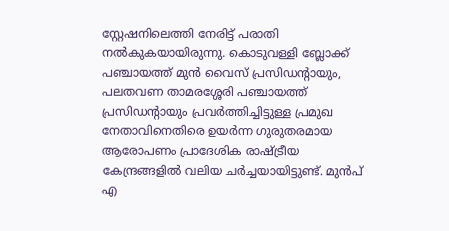സ്റ്റേഷനിലെത്തി നേരിട്ട് പരാതി നൽകുകയായിരുന്നു. കൊടുവള്ളി ബ്ലോക്ക് പഞ്ചായത്ത് മുൻ വൈസ് പ്രസിഡന്റായും, പലതവണ താമരശ്ശേരി പഞ്ചായത്ത് പ്രസിഡന്റായും പ്രവർത്തിച്ചിട്ടുള്ള പ്രമുഖ നേതാവിനെതിരെ ഉയർന്ന ഗുരുതരമായ ആരോപണം പ്രാദേശിക രാഷ്ട്രീയ കേന്ദ്രങ്ങളിൽ വലിയ ചർച്ചയായിട്ടുണ്ട്. മുൻപ് എ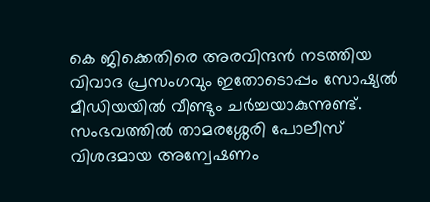കെ ജിക്കെതിരെ അരവിന്ദൻ നടത്തിയ വിവാദ പ്രസംഗവും ഇതോടൊപ്പം സോഷ്യൽ മീഡിയയിൽ വീണ്ടും ചർച്ചയാകുന്നുണ്ട്.
സംഭവത്തിൽ താമരശ്ശേരി പോലീസ് വിശദമായ അന്വേഷണം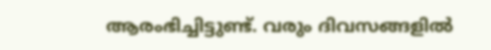ആരംഭിച്ചിട്ടുണ്ട്. വരും ദിവസങ്ങളിൽ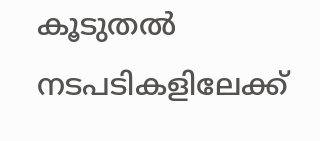കൂടുതൽ നടപടികളിലേക്ക്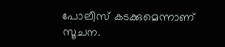പോലീസ് കടക്കുമെന്നാണ് സൂചന.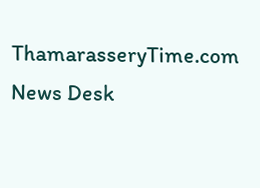ThamarasseryTime.com News Desk